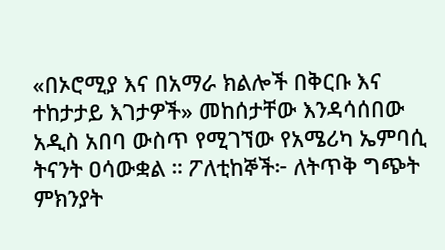«በኦሮሚያ እና በአማራ ክልሎች በቅርቡ እና ተከታታይ እገታዎች» መከሰታቸው እንዳሳሰበው አዲስ አበባ ውስጥ የሚገኘው የአሜሪካ ኤምባሲ ትናንት ዐሳውቋል ። ፖለቲከኞች፦ ለትጥቅ ግጭት ምክንያት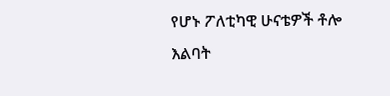የሆኑ ፖለቲካዊ ሁናቴዎች ቶሎ እልባት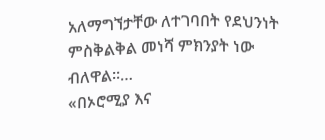አለማግኘታቸው ለተገባበት የደህንነት ምስቅልቅል መነሻ ምክንያት ነው ብለዋል፡፡…
«በኦሮሚያ እና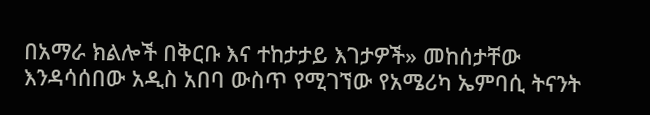በአማራ ክልሎች በቅርቡ እና ተከታታይ እገታዎች» መከሰታቸው እንዳሳሰበው አዲስ አበባ ውስጥ የሚገኘው የአሜሪካ ኤምባሲ ትናንት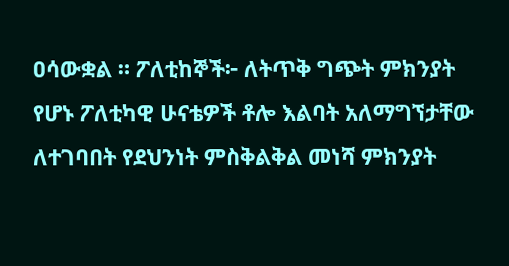ዐሳውቋል ። ፖለቲከኞች፦ ለትጥቅ ግጭት ምክንያት የሆኑ ፖለቲካዊ ሁናቴዎች ቶሎ እልባት አለማግኘታቸው ለተገባበት የደህንነት ምስቅልቅል መነሻ ምክንያት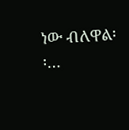ነው ብለዋል፡፡…